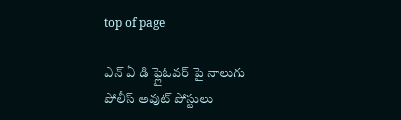top of page

ఎన్ ఏ డి ఫ్లైఓవర్ పై నాలుగు పోలీస్ అవుట్ పోస్టులు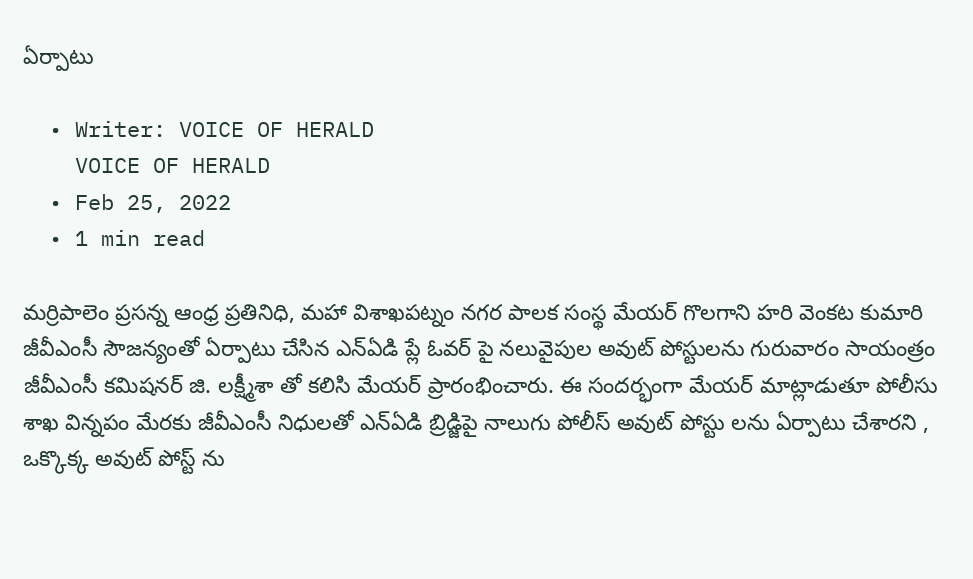ఏర్పాటు

  • Writer: VOICE OF HERALD
    VOICE OF HERALD
  • Feb 25, 2022
  • 1 min read

మర్రిపాలెం ప్రసన్న ఆంధ్ర ప్రతినిధి, మహా విశాఖపట్నం నగర పాలక సంస్థ మేయర్ గొలగాని హరి వెంకట కుమారి జీవీఎంసీ సౌజన్యంతో ఏర్పాటు చేసిన ఎన్ఏడి ప్లే ఓవర్ పై నలువైపుల అవుట్ పోస్టులను గురువారం సాయంత్రం జీవీఎంసీ కమిషనర్ జి. లక్ష్మీశా తో కలిసి మేయర్ ప్రారంభించారు. ఈ సందర్భంగా మేయర్ మాట్లాడుతూ పోలీసు శాఖ విన్నపం మేరకు జీవీఎంసీ నిధులతో ఎన్ఏడి బ్రిడ్జిపై నాలుగు పోలీస్ అవుట్ పోస్టు లను ఏర్పాటు చేశారని , ఒక్కొక్క అవుట్ పోస్ట్ ను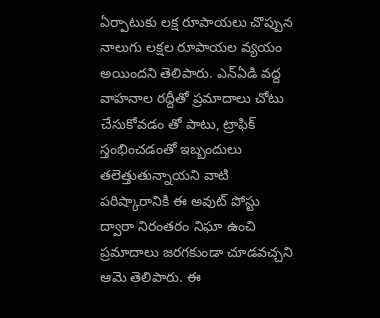ఏర్పాటుకు లక్ష రూపాయలు చొప్పున నాలుగు లక్షల రూపాయల వ్యయం అయిందని తెలిపారు. ఎన్ఏడి వద్ద వాహనాల రద్దీతో ప్రమాదాలు చోటు చేసుకోవడం తో పాటు, ట్రాఫిక్ స్తంభించడంతో ఇబ్బందులు తలెత్తుతున్నాయని వాటి పరిష్కారానికి ఈ అవుట్ పోస్టు ద్వారా నిరంతరం నిఘా ఉంచి ప్రమాదాలు జరగకుండా చూడవచ్చని ఆమె తెలిపారు. ఈ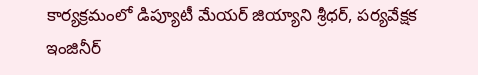కార్యక్రమంలో డిప్యూటీ మేయర్ జియ్యాని శ్రీధర్, పర్యవేక్షక ఇంజినీర్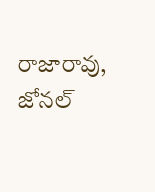రాజారావు, జోనల్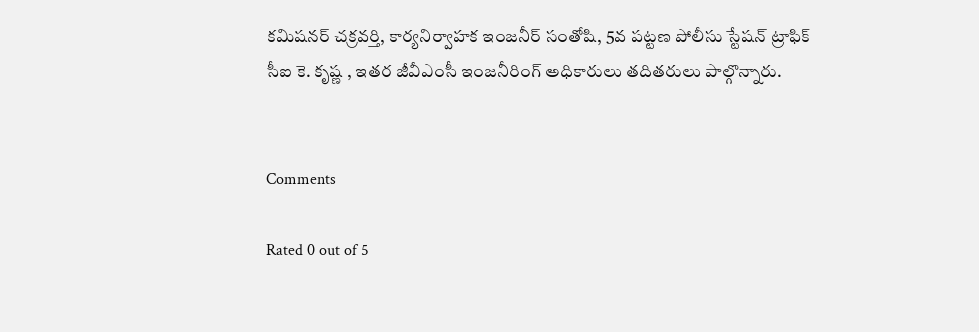కమిషనర్ చక్రవర్తి, కార్యనిర్వాహక ఇంజనీర్ సంతోషి, 5వ పట్టణ పోలీసు స్టేషన్ ట్రాఫిక్ సీఐ కె. కృష్ణ , ఇతర జీవీఎంసీ ఇంజనీరింగ్ అధికారులు తదితరులు పాల్గొన్నారు.


Comments

Rated 0 out of 5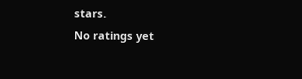stars.
No ratings yet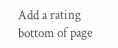Add a rating
bottom of page